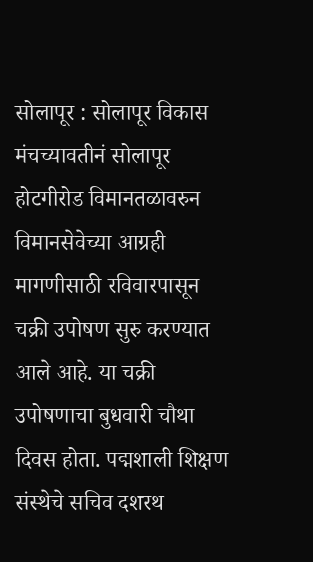सोलापूर : सोलापूर विकास मंचच्यावतीनं सोलापूर होटगीरोड विमानतळावरुन विमानसेवेच्या आग्रही मागणीसाठी रविवारपासून चक्री उपोषण सुरु करण्यात आले आहे. या चक्री उपोषणाचा बुधवारी चौथा दिवस होता. पद्मशाली शिक्षण संस्थेचे सचिव दशरथ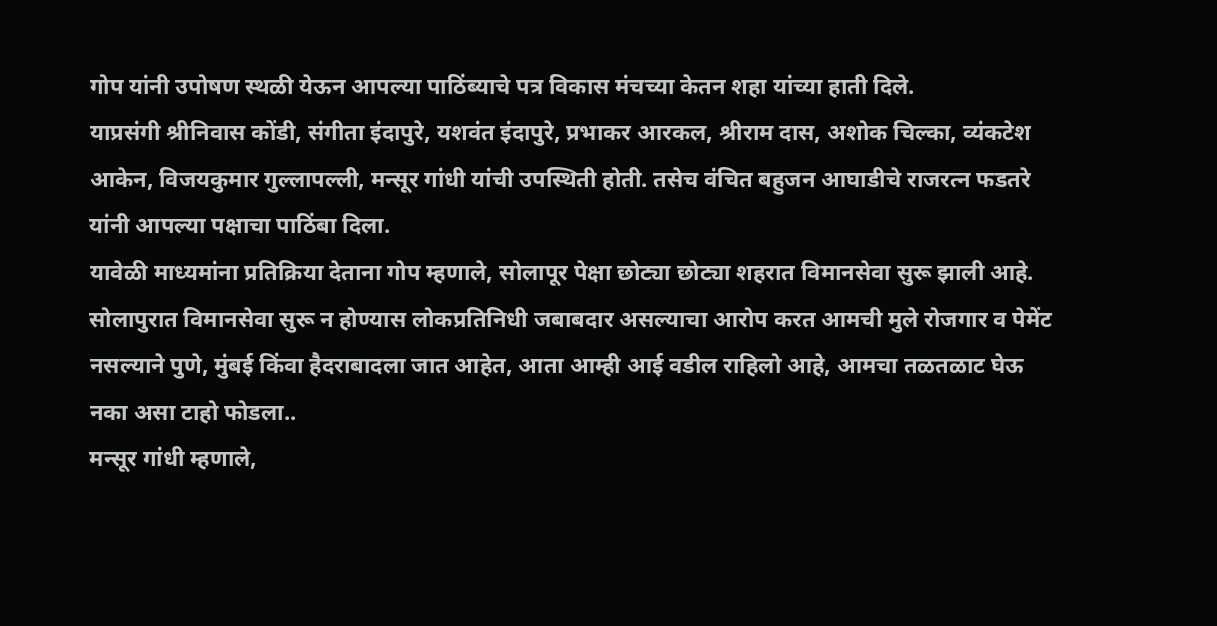गोप यांनी उपोषण स्थळी येऊन आपल्या पाठिंब्याचे पत्र विकास मंचच्या केतन शहा यांच्या हाती दिले.
याप्रसंगी श्रीनिवास कोंडी, संगीता इंदापुरे, यशवंत इंदापुरे, प्रभाकर आरकल, श्रीराम दास, अशोक चिल्का, व्यंकटेश आकेन, विजयकुमार गुल्लापल्ली, मन्सूर गांधी यांची उपस्थिती होती. तसेच वंचित बहुजन आघाडीचे राजरत्न फडतरे यांनी आपल्या पक्षाचा पाठिंबा दिला.
यावेळी माध्यमांना प्रतिक्रिया देताना गोप म्हणाले, सोलापूर पेक्षा छोट्या छोट्या शहरात विमानसेवा सुरू झाली आहे. सोलापुरात विमानसेवा सुरू न होण्यास लोकप्रतिनिधी जबाबदार असल्याचा आरोप करत आमची मुले रोजगार व पेमेंट नसल्याने पुणे, मुंबई किंवा हैदराबादला जात आहेत, आता आम्ही आई वडील राहिलो आहे, आमचा तळतळाट घेऊ नका असा टाहो फोडला..
मन्सूर गांधी म्हणाले,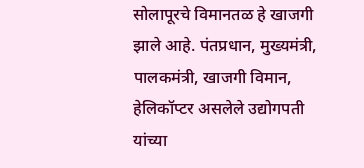सोलापूरचे विमानतळ हे खाजगी झाले आहे. पंतप्रधान, मुख्यमंत्री, पालकमंत्री, खाजगी विमान, हेलिकॉप्टर असलेले उद्योगपती यांच्या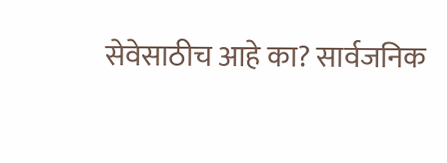सेवेसाठीच आहे का? सार्वजनिक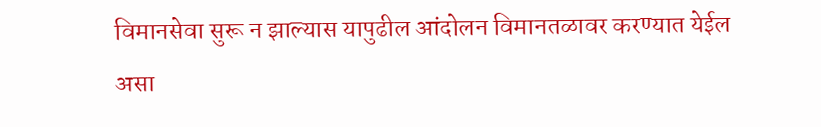विमानसेवा सुरू न झाल्यास यापुढील आंदोलन विमानतळावर करण्यात येईल असा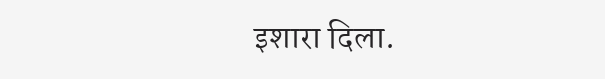इशारा दिला.